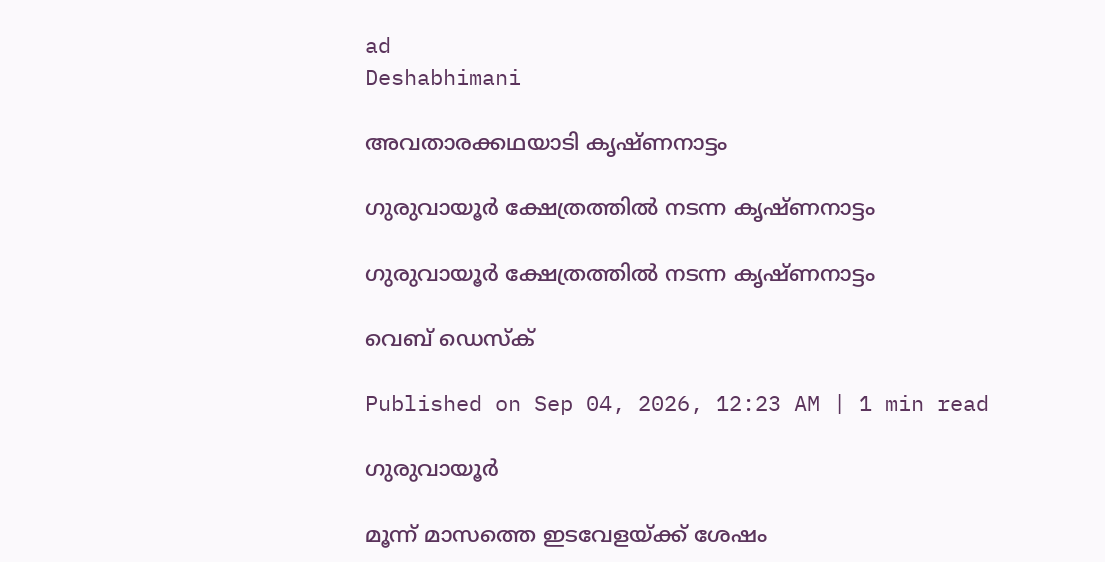ad
Deshabhimani

അവതാരക്കഥയാടി കൃഷ്ണനാട്ടം

ഗുരുവായൂര്‍ ക്ഷേത്രത്തില്‍ നടന്ന കൃഷ്ണനാട്ടം

ഗുരുവായൂര്‍ ക്ഷേത്രത്തില്‍ നടന്ന കൃഷ്ണനാട്ടം

വെബ് ഡെസ്ക്

Published on Sep 04, 2026, 12:23 AM | 1 min read

ഗുരുവായൂര്‍

മൂന്ന് മാസത്തെ ഇടവേളയ്‌ക്ക് ശേഷം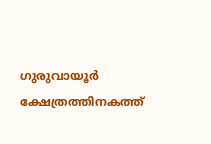ഗുരുവായൂര്‍ ക്ഷേത്രത്തിനകത്ത്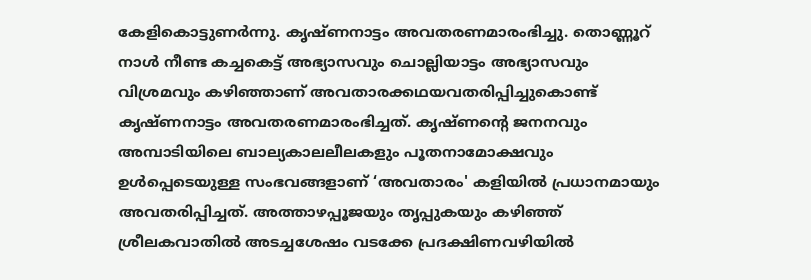കേളികൊട്ടുണര്‍ന്നു. കൃഷ്ണനാട്ടം അവതരണമാരംഭിച്ചു. തൊണ്ണൂറ് നാൾ നീണ്ട കച്ചകെട്ട് അഭ്യാസവും ചൊല്ലിയാട്ടം അഭ്യാസവും വിശ്രമവും കഴിഞ്ഞാണ് അവതാരക്കഥയവതരിപ്പിച്ചുകൊണ്ട് കൃഷ്ണനാട്ടം അവതരണമാരംഭിച്ചത്. കൃഷ്ണന്റെ ജനനവും അമ്പാടിയിലെ ബാല്യകാലലീലകളും പൂതനാമോക്ഷവും ഉള്‍പ്പെടെയുള്ള സംഭവങ്ങളാണ് ‘അവതാരം' കളിയിൽ പ്രധാനമായും അവതരിപ്പിച്ചത്. അത്താഴപ്പൂജയും തൃപ്പുകയും കഴിഞ്ഞ് ശ്രീലകവാതിൽ അടച്ചശേഷം വടക്കേ പ്രദക്ഷിണവഴിയിൽ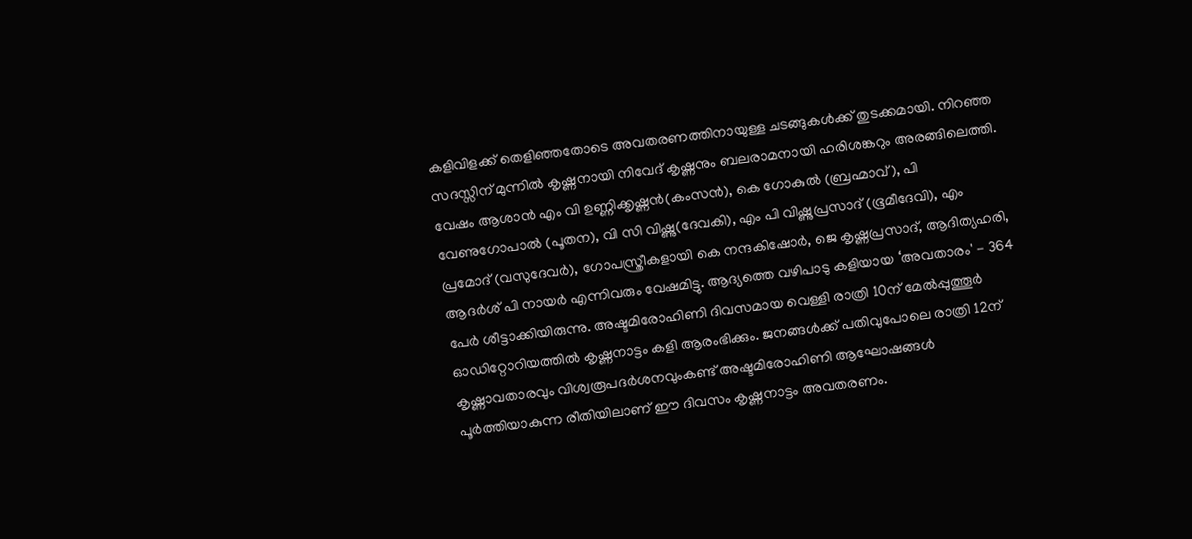കളിവിളക്ക് തെളിഞ്ഞതോടെ അവതരണത്തിനായുള്ള ചടങ്ങുകള്‍ക്ക് തുടക്കമായി. നിറഞ്ഞ സദസ്സിന് മുന്നിൽ കൃഷ്ണനായി നിവേദ് കൃഷ്ണനും ബലരാമനായി ഹരിശങ്കറും അരങ്ങിലെത്തി. വേഷം ആശാൻ എം വി ഉണ്ണിക്കൃഷ്ണൻ(കംസൻ), കെ ഗോകുൽ (ബ്രഹ്മാവ്), പി വേണുഗോപാൽ (പൂതന), വി സി വിഷ്ണു(ദേവകി), എം പി വിഷ്ണുപ്രസാദ് (ഭൂമീദേവി), എം പ്രമോദ് (വസുദേവർ), ഗോപസ്ത്രീകളായി കെ നന്ദകിഷോർ, ജെ കൃഷ്ണപ്രസാദ്, ആദിത്യഹരി, ആദർശ് പി നായർ എന്നിവരും വേഷമിട്ടു. ആദ്യത്തെ വഴിപാടു കളിയായ ‘അവതാരം' - 364 പേർ ശീട്ടാക്കിയിരുന്നു. അഷ്ടമിരോഹിണി ദിവസമായ വെള്ളി രാത്രി 10ന് മേൽപ്പുത്തൂർ ഓഡിറ്റോറിയത്തിൽ കൃഷ്ണനാട്ടം കളി ആരംഭിക്കും. ജനങ്ങൾക്ക് പതിവുപോലെ രാത്രി 12ന്‌ കൃഷ്ണാവതാരവും വിശ്വരൂപദർശനവുംകണ്ട്‌ അഷ്ടമിരോഹിണി ആഘോഷങ്ങൾ പൂർത്തിയാകുന്ന രീതിയിലാണ് ഈ ദിവസം കൃഷ്ണനാട്ടം അവതരണം.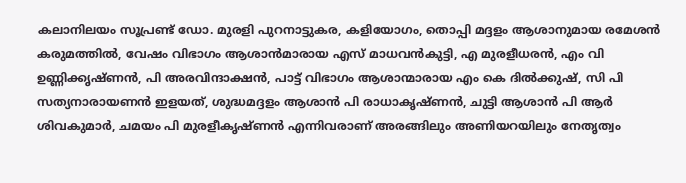കലാനിലയം സൂപ്രണ്ട് ഡോ. മുരളി പുറനാട്ടുകര, കളിയോഗം, തൊപ്പി മദ്ദളം ആശാനുമായ രമേശൻ കരുമത്തിൽ, വേഷം വിഭാഗം ആശാൻമാരായ എസ് മാധവൻകുട്ടി, എ മുരളീധരൻ, എം വി ഉണ്ണിക്കൃഷ്ണൻ, പി അരവിന്ദാക്ഷൻ, പാട്ട് വിഭാഗം ആശാന്മാരായ എം കെ ദിൽക്കുഷ്, സി പി സത്യനാരായണൻ ഇളയത്‌, ശുദ്ധമദ്ദളം ആശാൻ പി രാധാകൃഷ്ണൻ, ചുട്ടി ആശാൻ പി ആർ ശിവകുമാർ, ചമയം പി മുരളീകൃഷ്ണൻ എന്നിവരാണ് അരങ്ങിലും അണിയറയിലും നേതൃത്വം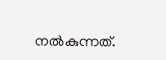നൽകുന്നത്.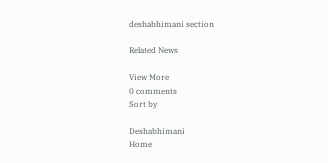deshabhimani section

Related News

View More
0 comments
Sort by

Deshabhimani
Home